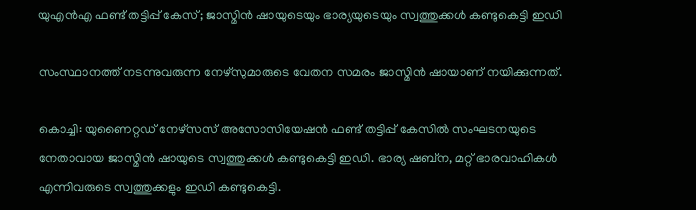യുഎൻഎ ഫണ്ട് തട്ടിപ്പ് കേസ്; ജാസ്മിൻ ഷായുടെയും ഭാര്യയുടെയും സ്വത്തുക്കൾ കണ്ടുകെട്ടി ഇഡി

സംസ്ഥാനത്ത് നടന്നുവരുന്ന നേഴ്‌സുമാരുടെ വേതന സമരം ജാസ്മിൻ ഷായാണ് നയിക്കുന്നത്.

കൊച്ചി: യുണൈറ്റഡ് നേഴ്സസ് അസോസിയേഷൻ ഫണ്ട് തട്ടിപ്പ് കേസില്‍ സംഘടനയുടെ നേതാവായ ജാസ്മിൻ ഷായുടെ സ്വത്തുക്കൾ കണ്ടുകെട്ടി ഇഡി. ഭാര്യ ഷബ്ന, മറ്റ് ഭാരവാഹികൾ എന്നിവരുടെ സ്വത്തുക്കളും ഇഡി കണ്ടുകെട്ടി.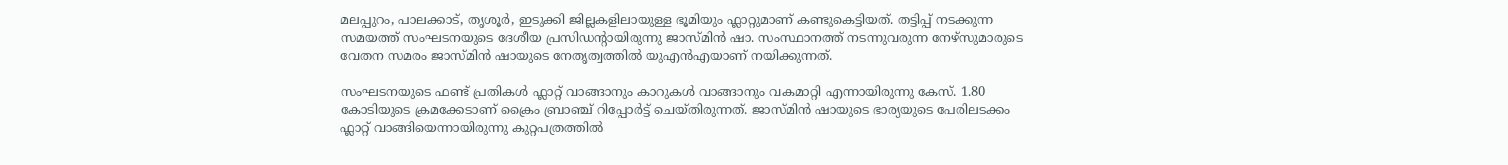മലപ്പുറം, പാലക്കാട്, തൃശൂർ, ഇടുക്കി ജില്ലകളിലായുള്ള ഭൂമിയും ഫ്ലാറ്റുമാണ് കണ്ടുകെട്ടിയത്. തട്ടിപ്പ് നടക്കുന്ന സമയത്ത് സംഘടനയുടെ ദേശീയ പ്രസിഡന്റായിരുന്നു ജാസ്മിൻ ഷാ. സംസ്ഥാനത്ത് നടന്നുവരുന്ന നേഴ്‌സുമാരുടെ വേതന സമരം ജാസ്മിൻ ഷായുടെ നേതൃത്വത്തില്‍ യുഎന്‍എയാണ് നയിക്കുന്നത്.

സംഘടനയുടെ ഫണ്ട് പ്രതികൾ ഫ്ലാറ്റ് വാങ്ങാനും കാറുകൾ വാങ്ങാനും വകമാറ്റി എന്നായിരുന്നു കേസ്. 1.80 കോടിയുടെ ക്രമക്കേടാണ് ക്രൈം ബ്രാഞ്ച് റിപ്പോർട്ട് ചെയ്തിരുന്നത്. ജാസ്മിൻ ഷായുടെ ഭാര്യയുടെ പേരിലടക്കം ഫ്ലാറ്റ് വാങ്ങിയെന്നായിരുന്നു കുറ്റപത്രത്തിൽ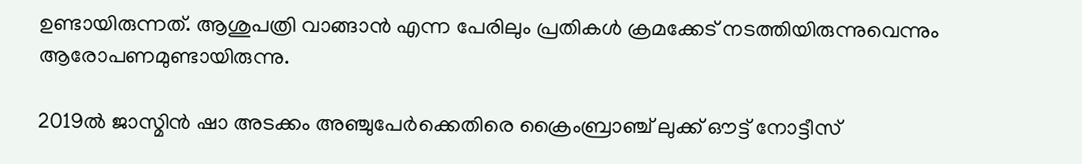ഉണ്ടായിരുന്നത്. ആശുപത്രി വാങ്ങാൻ എന്ന പേരിലും പ്രതികൾ ക്രമക്കേട് നടത്തിയിരുന്നുവെന്നും ആരോപണമുണ്ടായിരുന്നു.

2019ൽ ജാസ്മിൻ ഷാ അടക്കം അഞ്ചുപേർക്കെതിരെ ക്രൈംബ്രാഞ്ച് ലുക്ക് ഔട്ട് നോട്ടീസ്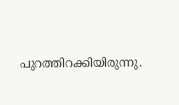പുറത്തിറക്കിയിരുന്നു.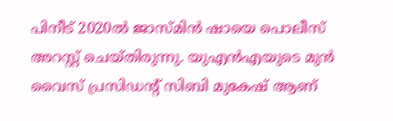പിനീട് 2020ൽ ജാസ്മിൻ ഷായെ പൊലീസ് അറസ്റ്റ് ചെയ്തിരുന്നു. യുഎൻഎയുടെ മുൻ വൈസ് പ്രസിഡന്റ് സിബി മുകേഷ് ആണ്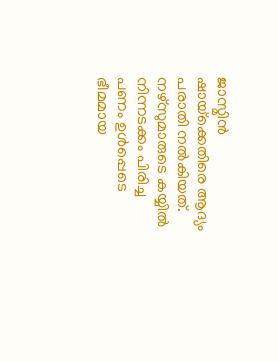ജാസ്മിൻ ഷായ്‌ക്കെതിരെ ആദ്യം പരാതി നൽകിയത്. നഴ്‌സുമാരുടെ കയ്യിൽ നിന്നടക്കം പിരിച്ച പണം ഉൾപ്പെടെ ഭീമമായ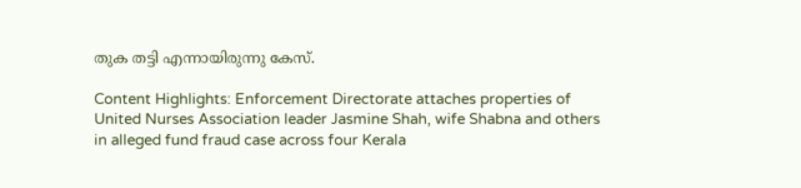തുക തട്ടി എന്നായിരുന്നു കേസ്.

Content Highlights: Enforcement Directorate attaches properties of United Nurses Association leader Jasmine Shah, wife Shabna and others in alleged fund fraud case across four Kerala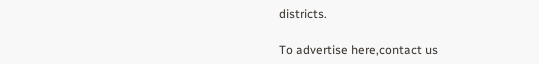districts.

To advertise here,contact us